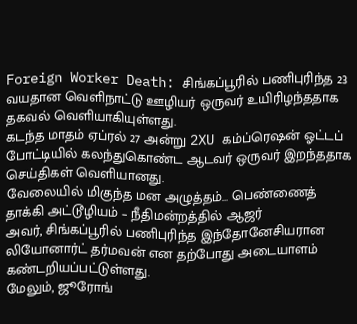Foreign Worker Death: சிங்கப்பூரில் பணிபுரிந்த 23 வயதான வெளிநாட்டு ஊழியர் ஒருவர் உயிரிழந்ததாக தகவல் வெளியாகியுள்ளது.
கடந்த மாதம் ஏப்ரல் 27 அன்று 2XU கம்ப்ரெஷன் ஓட்டப் போட்டியில் கலந்துகொண்ட ஆடவர் ஒருவர் இறந்ததாக செய்திகள் வெளியானது.
வேலையில் மிகுந்த மன அழுத்தம்… பெண்ணைத் தாக்கி அட்டூழியம் – நீதிமன்றத்தில் ஆஜர்
அவர், சிங்கப்பூரில் பணிபுரிந்த இந்தோனேசியரான லியோனார்ட் தர்மவன் என தற்போது அடையாளம் கண்டறியப்பட்டுள்ளது.
மேலும், ஜூரோங்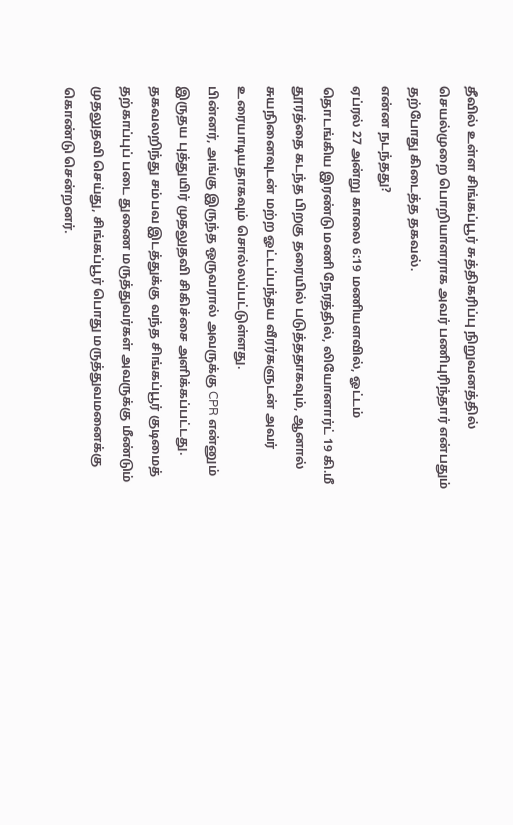தீவில் உள்ள சிங்கப்பூர் சுத்திகரிப்பு நிறுவனத்தில் செயல்முறை பொறியாளராக அவர் பணிபுரிந்தார் என்பதும் தற்போது கிடைத்த தகவல்.
என்ன நடந்தது?
ஏப்ரல் 27 அன்று காலை 6:19 மணியளவில், ஓட்டம் தொடங்கிய இரண்டு மணி நேரத்தில், லியோனார்ட் 19 கி.மீ தூரத்தை கடந்த பிறகு தரையில் படுத்ததாகவும், ஆனால் சுயநினைவுடன் மற்ற ஓட்டப்பந்தய வீரர்களுடன் அவர் உரையாடியதாகவும் சொல்லப்பட்டுள்ளது.
பின்னர், அங்கு இருந்த ஒருவரால் அவருக்கு CPR என்னும் இருதய புத்துயிர் முதலுதவி சிகிச்சை அளிக்கப்பட்டது.
தகவலறிந்து சம்பவ இடத்துக்கு வந்த சிங்கப்பூர் குடிமைத் தற்காப்புப் படை துணை மருத்துவர்கள் அவருக்கு மீண்டும் முதலுதவி செய்து, சிங்கப்பூர் பொது மருத்துவமனைக்கு கொண்டு சென்றனர்.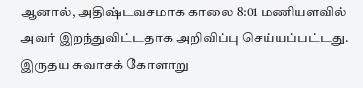ஆனால், அதிஷ்டவசமாக காலை 8:01 மணியளவில் அவர் இறந்துவிட்டதாக அறிவிப்பு செய்யப்பட்டது.
இருதய சுவாசக் கோளாறு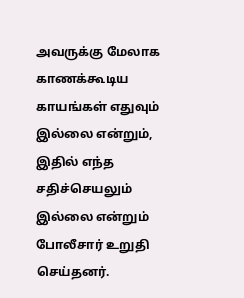அவருக்கு மேலாக காணக்கூடிய காயங்கள் எதுவும் இல்லை என்றும், இதில் எந்த சதிச்செயலும் இல்லை என்றும் போலீசார் உறுதி செய்தனர்.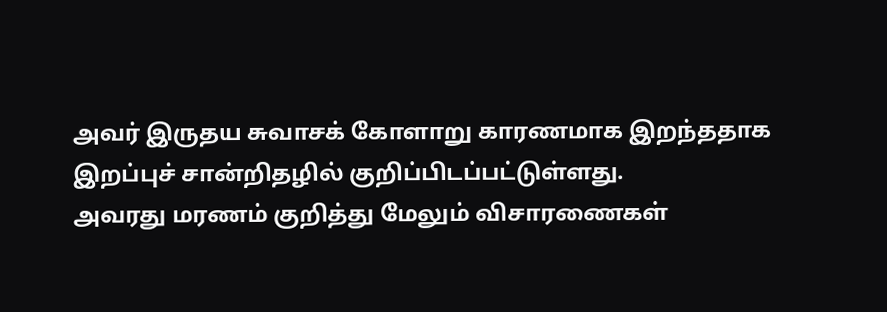அவர் இருதய சுவாசக் கோளாறு காரணமாக இறந்ததாக இறப்புச் சான்றிதழில் குறிப்பிடப்பட்டுள்ளது.
அவரது மரணம் குறித்து மேலும் விசாரணைகள்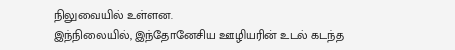நிலுவையில் உள்ளன.
இந்நிலையில், இந்தோனேசிய ஊழியரின் உடல் கடந்த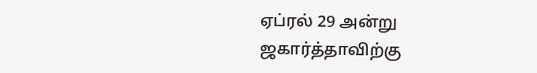ஏப்ரல் 29 அன்று ஜகார்த்தாவிற்கு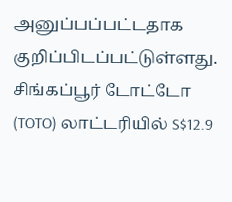அனுப்பப்பட்டதாக குறிப்பிடப்பட்டுள்ளது.
சிங்கப்பூர் டோட்டோ (TOTO) லாட்டரியில் S$12.9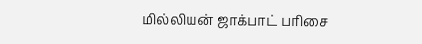மில்லியன் ஜாக்பாட் பரிசை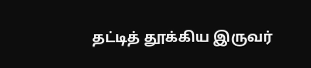தட்டித் தூக்கிய இருவர்